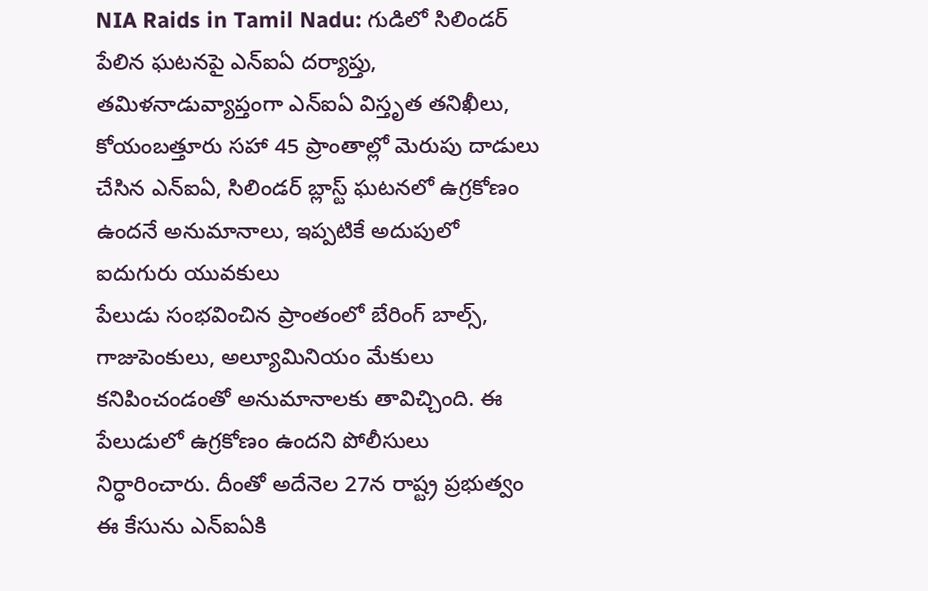NIA Raids in Tamil Nadu: గుడిలో సిలిండర్ పేలిన ఘటనపై ఎన్ఐఏ దర్యాప్తు, తమిళనాడువ్యాప్తంగా ఎన్ఐఏ విస్తృత తనిఖీలు, కోయంబత్తూరు సహా 45 ప్రాంతాల్లో మెరుపు దాడులు చేసిన ఎన్ఐఏ, సిలిండర్ బ్లాస్ట్ ఘటనలో ఉగ్రకోణం ఉందనే అనుమానాలు, ఇప్పటికే అదుపులో ఐదుగురు యువకులు
పేలుడు సంభవించిన ప్రాంతంలో బేరింగ్ బాల్స్, గాజుపెంకులు, అల్యూమినియం మేకులు కనిపించండంతో అనుమానాలకు తావిచ్చింది. ఈ పేలుడులో ఉగ్రకోణం ఉందని పోలీసులు నిర్ధారించారు. దీంతో అదేనెల 27న రాష్ట్ర ప్రభుత్వం ఈ కేసును ఎన్ఐఏకి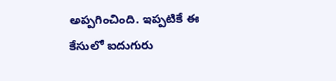అప్పగించింది. ఇప్పటికే ఈ కేసులో ఐదుగురు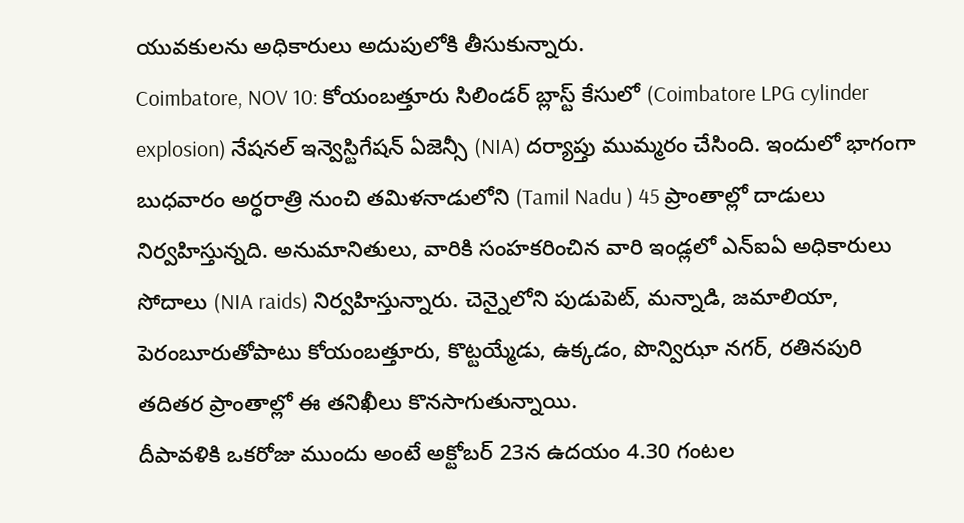యువకులను అధికారులు అదుపులోకి తీసుకున్నారు.
Coimbatore, NOV 10: కోయంబత్తూరు సిలిండర్ బ్లాస్ట్ కేసులో (Coimbatore LPG cylinder explosion) నేషనల్ ఇన్వెస్టిగేషన్ ఏజెన్సీ (NIA) దర్యాప్తు ముమ్మరం చేసింది. ఇందులో భాగంగా బుధవారం అర్ధరాత్రి నుంచి తమిళనాడులోని (Tamil Nadu ) 45 ప్రాంతాల్లో దాడులు నిర్వహిస్తున్నది. అనుమానితులు, వారికి సంహకరించిన వారి ఇండ్లలో ఎన్ఐఏ అధికారులు సోదాలు (NIA raids) నిర్వహిస్తున్నారు. చెన్నైలోని పుడుపెట్, మన్నాడి, జమాలియా, పెరంబూరుతోపాటు కోయంబత్తూరు, కొట్టయ్మేడు, ఉక్కడం, పొన్విఝా నగర్, రతినపురి తదితర ప్రాంతాల్లో ఈ తనిఖీలు కొనసాగుతున్నాయి.
దీపావళికి ఒకరోజు ముందు అంటే అక్టోబర్ 23న ఉదయం 4.30 గంటల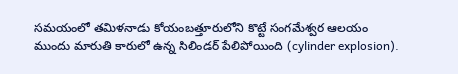సమయంలో తమిళనాడు కోయంబత్తూరులోని కొట్టే సంగమేశ్వర ఆలయం ముందు మారుతి కారులో ఉన్న సిలిండర్ పేలిపోయింది (cylinder explosion).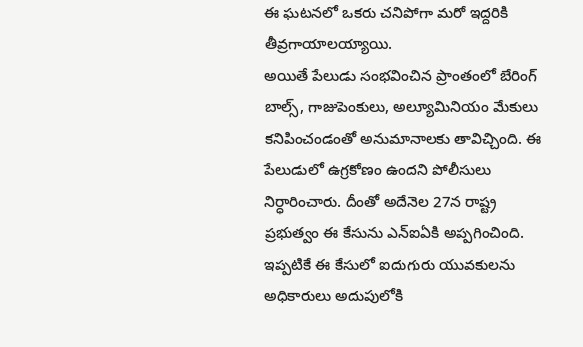ఈ ఘటనలో ఒకరు చనిపోగా మరో ఇద్దరికి తీవ్రగాయాలయ్యాయి.
అయితే పేలుడు సంభవించిన ప్రాంతంలో బేరింగ్ బాల్స్, గాజుపెంకులు, అల్యూమినియం మేకులు కనిపించండంతో అనుమానాలకు తావిచ్చింది. ఈ పేలుడులో ఉగ్రకోణం ఉందని పోలీసులు నిర్ధారించారు. దీంతో అదేనెల 27న రాష్ట్ర ప్రభుత్వం ఈ కేసును ఎన్ఐఏకి అప్పగించింది. ఇప్పటికే ఈ కేసులో ఐదుగురు యువకులను అధికారులు అదుపులోకి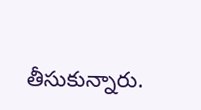తీసుకున్నారు.